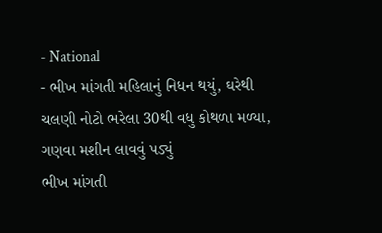- National
- ભીખ માંગતી મહિલાનું નિધન થયું, ઘરેથી ચલણી નોટો ભરેલા 30થી વધુ કોથળા મળ્યા, ગણવા મશીન લાવવું પડ્યું
ભીખ માંગતી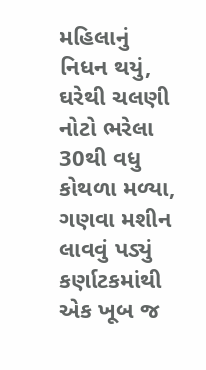મહિલાનું નિધન થયું, ઘરેથી ચલણી નોટો ભરેલા 30થી વધુ કોથળા મળ્યા, ગણવા મશીન લાવવું પડ્યું
કર્ણાટકમાંથી એક ખૂબ જ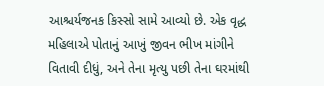આશ્ચર્યજનક કિસ્સો સામે આવ્યો છે. એક વૃદ્ધ મહિલાએ પોતાનું આખું જીવન ભીખ માંગીને વિતાવી દીધું, અને તેના મૃત્યુ પછી તેના ઘરમાંથી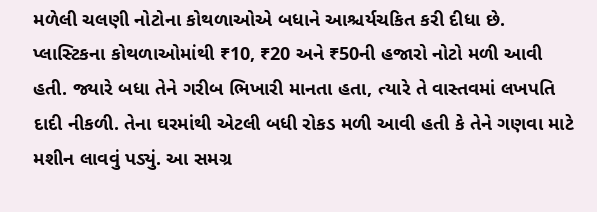મળેલી ચલણી નોટોના કોથળાઓએ બધાને આશ્ચર્યચકિત કરી દીધા છે. પ્લાસ્ટિકના કોથળાઓમાંથી ₹10, ₹20 અને ₹50ની હજારો નોટો મળી આવી હતી. જ્યારે બધા તેને ગરીબ ભિખારી માનતા હતા, ત્યારે તે વાસ્તવમાં લખપતિ દાદી નીકળી. તેના ઘરમાંથી એટલી બધી રોકડ મળી આવી હતી કે તેને ગણવા માટે મશીન લાવવું પડ્યું. આ સમગ્ર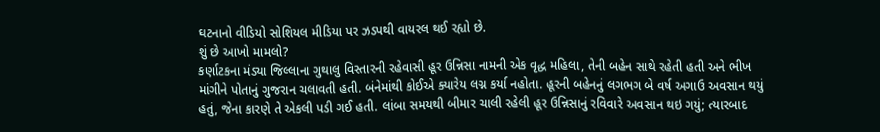ઘટનાનો વીડિયો સોશિયલ મીડિયા પર ઝડપથી વાયરલ થઈ રહ્યો છે.
શું છે આખો મામલો?
કર્ણાટકના મંડ્યા જિલ્લાના ગુથાલુ વિસ્તારની રહેવાસી હૂર ઉન્નિસા નામની એક વૃદ્ધ મહિલા, તેની બહેન સાથે રહેતી હતી અને ભીખ માંગીને પોતાનું ગુજરાન ચલાવતી હતી. બંનેમાંથી કોઈએ ક્યારેય લગ્ન કર્યા નહોતા. હૂરની બહેનનું લગભગ બે વર્ષ અગાઉ અવસાન થયું હતું, જેના કારણે તે એકલી પડી ગઈ હતી. લાંબા સમયથી બીમાર ચાલી રહેલી હૂર ઉન્નિસાનું રવિવારે અવસાન થઇ ગયું; ત્યારબાદ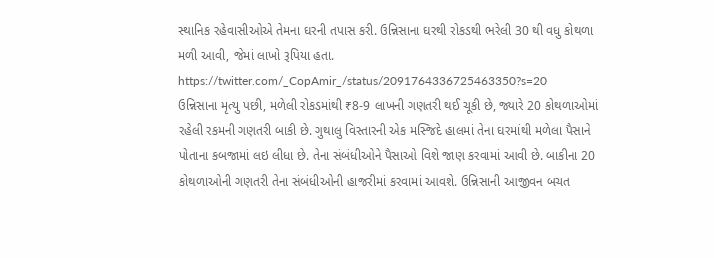સ્થાનિક રહેવાસીઓએ તેમના ઘરની તપાસ કરી. ઉન્નિસાના ઘરથી રોકડથી ભરેલી 30 થી વધુ કોથળા મળી આવી, જેમાં લાખો રૂપિયા હતા.
https://twitter.com/_CopAmir_/status/2091764336725463350?s=20
ઉન્નિસાના મૃત્યુ પછી, મળેલી રોકડમાંથી ₹8-9 લાખની ગણતરી થઈ ચૂકી છે, જ્યારે 20 કોથળાઓમાં રહેલી રકમની ગણતરી બાકી છે. ગુથાલુ વિસ્તારની એક મસ્જિદે હાલમાં તેના ઘરમાંથી મળેલા પૈસાને પોતાના કબજામાં લઇ લીધા છે. તેના સંબંધીઓને પૈસાઓ વિશે જાણ કરવામાં આવી છે. બાકીના 20 કોથળાઓની ગણતરી તેના સંબંધીઓની હાજરીમાં કરવામાં આવશે. ઉન્નિસાની આજીવન બચત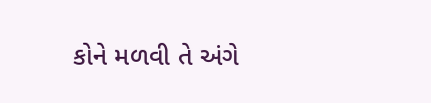કોને મળવી તે અંગે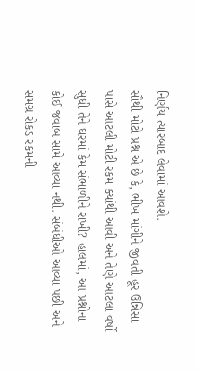નિર્ણય ત્યારબાદ લેવામાં આવશે.
સૌથી મોટો પ્રશ્ન એ છે કે, ભીખ માંગીને જીવતી હૂર ઉન્નિસા પાસે આટલી મોટી રકમ ક્યાંથી આવી અને તેણે આટલા વર્ષો સુધી તેને ઘરમાં કેમ સંભાળીને રાખી? હાલમાં, આ પ્રશ્નોના કોઈ જવાબ સામે આવ્યા નથી. સંબંધીઓ આવ્યા પછી અને સમગ્ર રોકડ રકમની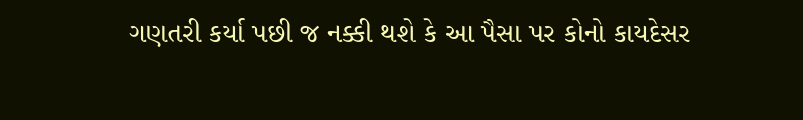ગણતરી કર્યા પછી જ નક્કી થશે કે આ પૈસા પર કોનો કાયદેસર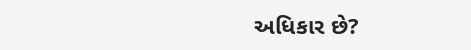અધિકાર છે?